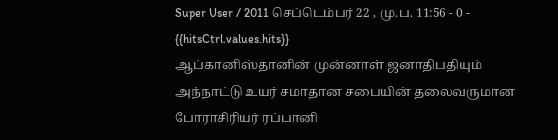Super User / 2011 செப்டெம்பர் 22 , மு.ப. 11:56 - 0 - {{hitsCtrl.values.hits}}
ஆப்கானிஸ்தானின் முன்னாள் ஜனாதிபதியும் அந்நாட்டு உயர் சமாதான சபையின் தலைவருமான போராசிரியர் ரப்பானி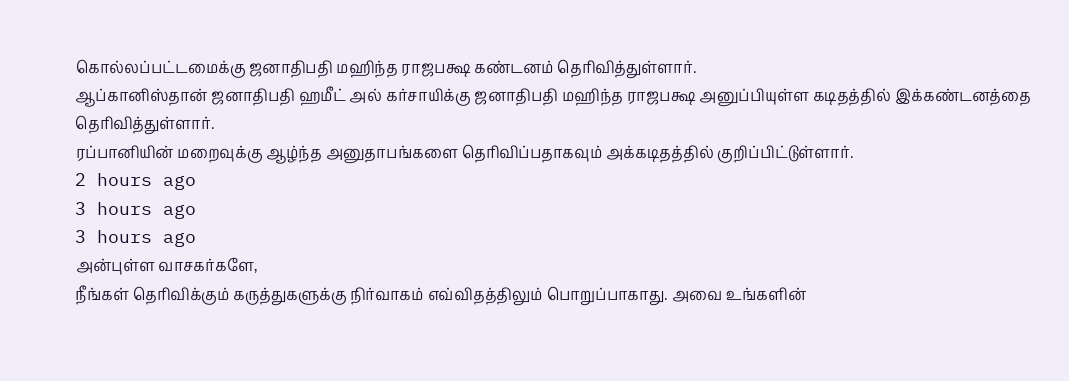கொல்லப்பட்டமைக்கு ஜனாதிபதி மஹிந்த ராஜபக்ஷ கண்டனம் தெரிவித்துள்ளார்.
ஆப்கானிஸ்தான் ஜனாதிபதி ஹமீட் அல் கர்சாயிக்கு ஜனாதிபதி மஹிந்த ராஜபக்ஷ அனுப்பியுள்ள கடிதத்தில் இக்கண்டனத்தை தெரிவித்துள்ளார்.
ரப்பானியின் மறைவுக்கு ஆழ்ந்த அனுதாபங்களை தெரிவிப்பதாகவும் அக்கடிதத்தில் குறிப்பிட்டுள்ளார்.
2 hours ago
3 hours ago
3 hours ago
அன்புள்ள வாசகர்களே,
நீங்கள் தெரிவிக்கும் கருத்துகளுக்கு நிர்வாகம் எவ்விதத்திலும் பொறுப்பாகாது. அவை உங்களின்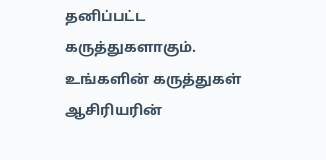தனிப்பட்ட கருத்துகளாகும். உங்களின் கருத்துகள் ஆசிரியரின்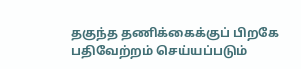தகுந்த தணிக்கைக்குப் பிறகே பதிவேற்றம் செய்யப்படும்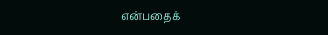என்பதைக்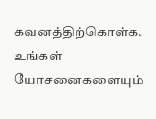கவனத்திற்கொள்க. உங்கள் யோசனைகளையும்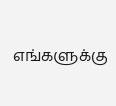எங்களுக்கு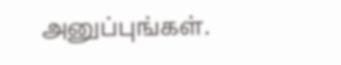அனுப்புங்கள்.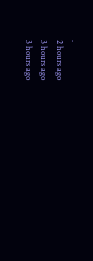.
2 hours ago
3 hours ago
3 hours ago